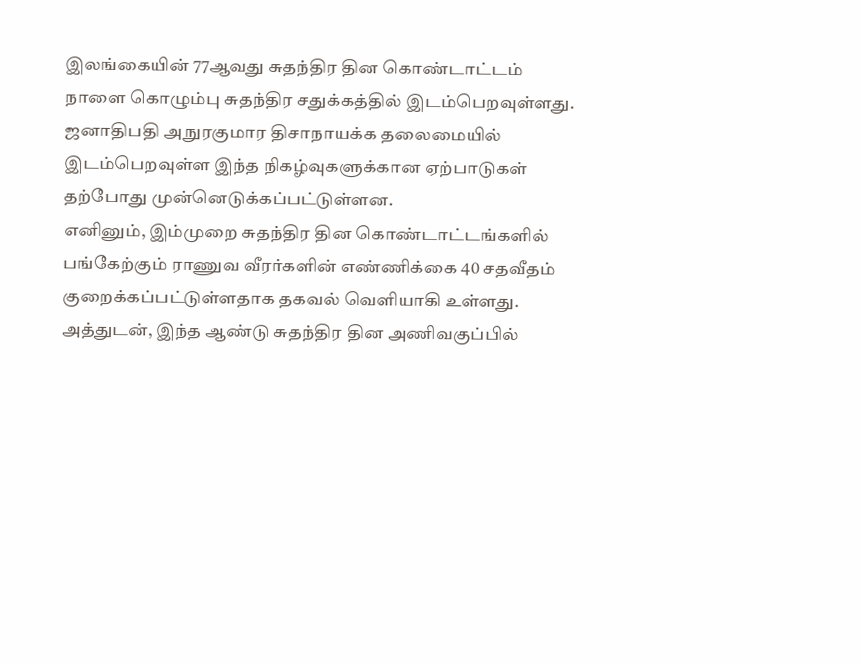இலங்கையின் 77ஆவது சுதந்திர தின கொண்டாட்டம் நாளை கொழும்பு சுதந்திர சதுக்கத்தில் இடம்பெறவுள்ளது.
ஜனாதிபதி அநுரகுமார திசாநாயக்க தலைமையில் இடம்பெறவுள்ள இந்த நிகழ்வுகளுக்கான ஏற்பாடுகள் தற்போது முன்னெடுக்கப்பட்டுள்ளன.
எனினும், இம்முறை சுதந்திர தின கொண்டாட்டங்களில் பங்கேற்கும் ராணுவ வீரர்களின் எண்ணிக்கை 40 சதவீதம் குறைக்கப்பட்டுள்ளதாக தகவல் வெளியாகி உள்ளது.
அத்துடன், இந்த ஆண்டு சுதந்திர தின அணிவகுப்பில்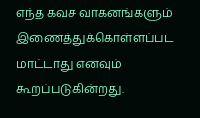எந்த கவச வாகனங்களும் இணைத்துக்கொள்ளப்பட மாட்டாது எனவும் கூறப்படுகின்றது.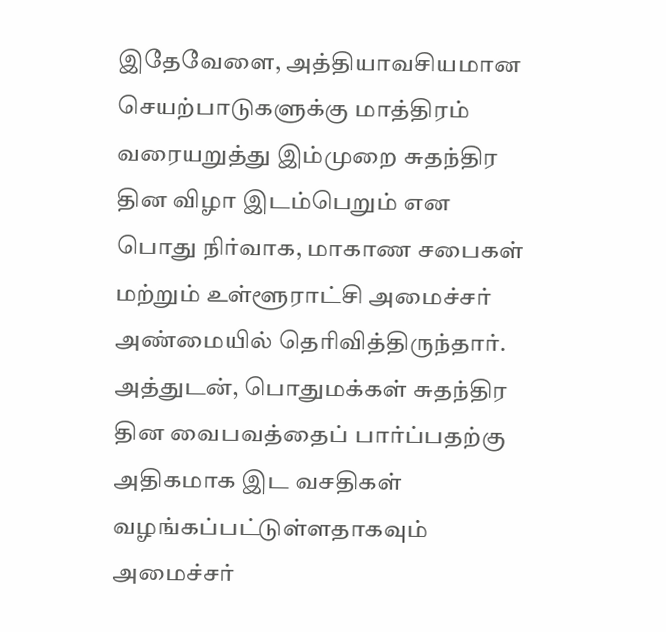இதேவேளை, அத்தியாவசியமான செயற்பாடுகளுக்கு மாத்திரம் வரையறுத்து இம்முறை சுதந்திர தின விழா இடம்பெறும் என பொது நிர்வாக, மாகாண சபைகள் மற்றும் உள்ளூராட்சி அமைச்சர் அண்மையில் தெரிவித்திருந்தார்.
அத்துடன், பொதுமக்கள் சுதந்திர தின வைபவத்தைப் பார்ப்பதற்கு அதிகமாக இட வசதிகள் வழங்கப்பட்டுள்ளதாகவும் அமைச்சர்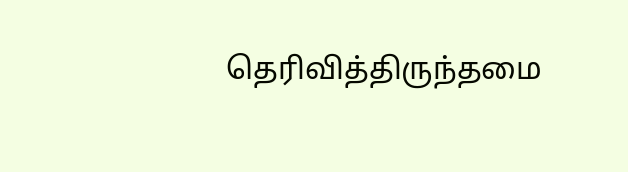தெரிவித்திருந்தமை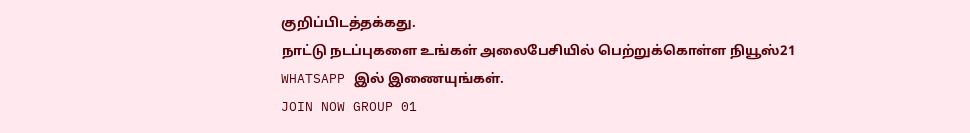குறிப்பிடத்தக்கது.
நாட்டு நடப்புகளை உங்கள் அலைபேசியில் பெற்றுக்கொள்ள நியூஸ்21
WHATSAPP இல் இணையுங்கள்.
JOIN NOW GROUP 01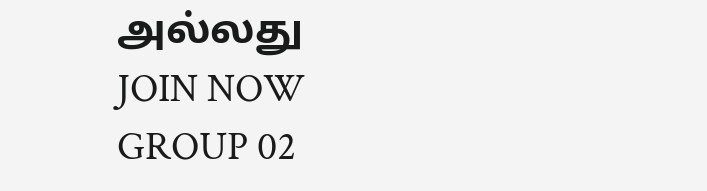அல்லது
JOIN NOW GROUP 02